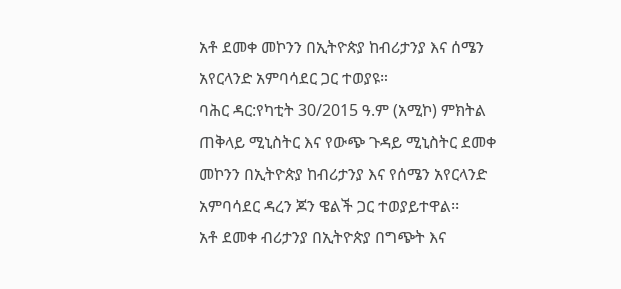አቶ ደመቀ መኮንን በኢትዮጵያ ከብሪታንያ እና ሰሜን አየርላንድ አምባሳደር ጋር ተወያዩ።
ባሕር ዳር:የካቲት 30/2015 ዓ.ም (አሚኮ) ምክትል ጠቅላይ ሚኒስትር እና የውጭ ጉዳይ ሚኒስትር ደመቀ መኮንን በኢትዮጵያ ከብሪታንያ እና የሰሜን አየርላንድ አምባሳደር ዳረን ጆን ዌልች ጋር ተወያይተዋል፡፡
አቶ ደመቀ ብሪታንያ በኢትዮጵያ በግጭት እና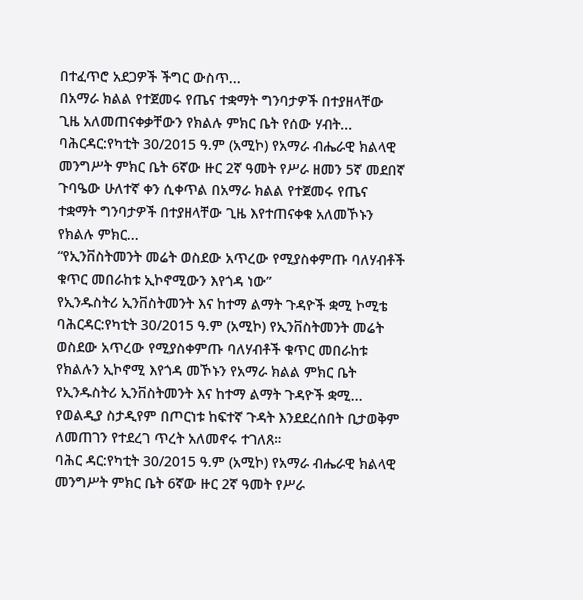በተፈጥሮ አደጋዎች ችግር ውስጥ...
በአማራ ክልል የተጀመሩ የጤና ተቋማት ግንባታዎች በተያዘላቸው ጊዜ አለመጠናቀቃቸውን የክልሉ ምክር ቤት የሰው ሃብት...
ባሕርዳር:የካቲት 30/2015 ዓ.ም (አሚኮ) የአማራ ብሔራዊ ክልላዊ መንግሥት ምክር ቤት 6ኛው ዙር 2ኛ ዓመት የሥራ ዘመን 5ኛ መደበኛ ጉባዔው ሁለተኛ ቀን ሲቀጥል በአማራ ክልል የተጀመሩ የጤና ተቋማት ግንባታዎች በተያዘላቸው ጊዜ እየተጠናቀቁ አለመኾኑን የክልሉ ምክር...
“የኢንቨስትመንት መሬት ወስደው አጥረው የሚያስቀምጡ ባለሃብቶች ቁጥር መበራከቱ ኢኮኖሚውን እየጎዳ ነው”
የኢንዱስትሪ ኢንቨስትመንት እና ከተማ ልማት ጉዳዮች ቋሚ ኮሚቴ
ባሕርዳር:የካቲት 30/2015 ዓ.ም (አሚኮ) የኢንቨስትመንት መሬት ወስደው አጥረው የሚያስቀምጡ ባለሃብቶች ቁጥር መበራከቱ የክልሉን ኢኮኖሚ እየጎዳ መኾኑን የአማራ ክልል ምክር ቤት የኢንዱስትሪ ኢንቨስትመንት እና ከተማ ልማት ጉዳዮች ቋሚ...
የወልዲያ ስታዲየም በጦርነቱ ከፍተኛ ጉዳት እንደደረሰበት ቢታወቅም ለመጠገን የተደረገ ጥረት አለመኖሩ ተገለጸ።
ባሕር ዳር:የካቲት 30/2015 ዓ.ም (አሚኮ) የአማራ ብሔራዊ ክልላዊ መንግሥት ምክር ቤት 6ኛው ዙር 2ኛ ዓመት የሥራ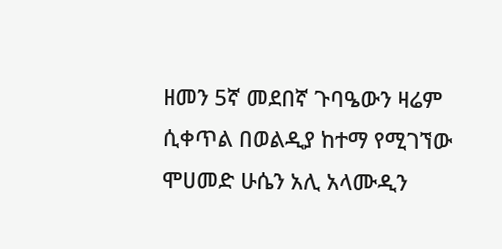ዘመን 5ኛ መደበኛ ጉባዔውን ዛሬም ሲቀጥል በወልዲያ ከተማ የሚገኘው ሞሀመድ ሁሴን አሊ አላሙዲን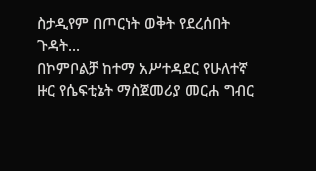ስታዲየም በጦርነት ወቅት የደረሰበት ጉዳት...
በኮምቦልቻ ከተማ አሥተዳደር የሁለተኛ ዙር የሴፍቲኔት ማስጀመሪያ መርሐ ግብር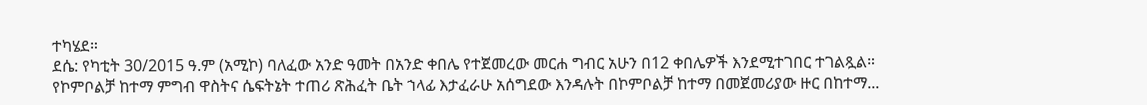ተካሄደ።
ደሴ: የካቲት 30/2015 ዓ.ም (አሚኮ) ባለፈው አንድ ዓመት በአንድ ቀበሌ የተጀመረው መርሐ ግብር አሁን በ12 ቀበሌዎች እንደሚተገበር ተገልጿል።
የኮምቦልቻ ከተማ ምግብ ዋስትና ሴፍትኔት ተጠሪ ጽሕፈት ቤት ኀላፊ እታፈራሁ አሰግደው እንዳሉት በኮምቦልቻ ከተማ በመጀመሪያው ዙር በከተማ...